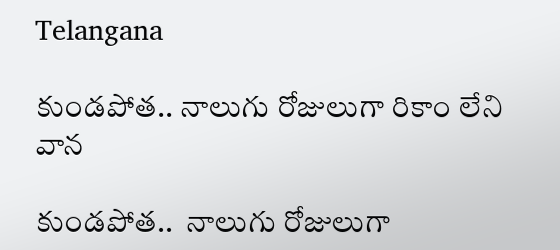Telangana

కుండపోత.. నాలుగు రోజులుగా రికాం లేని వాన

కుండపోత..  నాలుగు రోజులుగా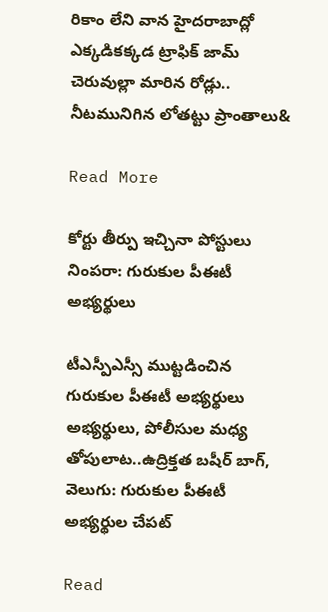రికాం లేని వాన హైదరాబాద్లో ఎక్కడికక్కడ ట్రాఫిక్ జామ్ చెరువుల్లా మారిన రోడ్లు.. నీటమునిగిన లోతట్టు ప్రాంతాలు&

Read More

కోర్టు తీర్పు ఇచ్చినా పోస్టులు నింపరా: గురుకుల పీఈటీ అభ్యర్థులు

టీఎస్పీఎస్సీ ముట్టడించిన గురుకుల పీఈటీ అభ్యర్థులు అభ్యర్థులు, పోలీసుల మధ్య తోపులాట..ఉద్రిక్తత బషీర్ బాగ్, వెలుగు: గురుకుల పీఈటీ అభ్యర్థుల చేపట్

Read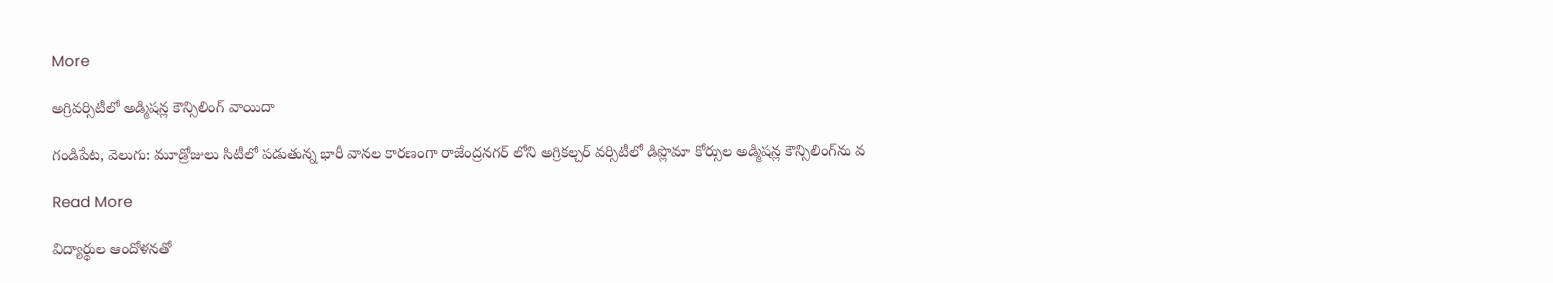More

అగ్రివర్సిటీలో అడ్మిషన్ల కౌన్సిలింగ్ వాయిదా

గండిపేట, వెలుగు: మూడ్రోజులు సిటీలో పడుతున్న భారీ వానల కారణంగా రాజేంద్రనగర్ లోని అగ్రికల్చర్ వర్సిటీలో డిప్లొమా కోర్సుల అడ్మిషన్ల కౌన్సిలింగ్‌ను వ

Read More

విద్యార్థుల ఆందోళనతో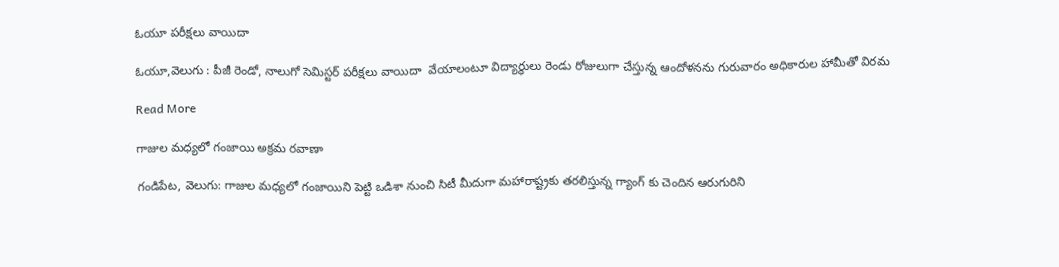ఓయూ పరీక్షలు వాయిదా

ఓయూ,వెలుగు : పీజీ రెండో, నాలుగో సెమిస్టర్ పరీక్షలు వాయిదా  వేయాలంటూ విద్యార్థులు రెండు రోజులుగా చేస్తున్న ఆందోళనను గురువారం అధికారుల హామీతో విరమ

Read More

గాజుల మధ్యలో గంజాయి అక్రమ రవాణా

గండిపేట, వెలుగు: గాజుల మధ్యలో గంజాయిని పెట్టి ఒడిశా నుంచి సిటీ మీదుగా మహారాష్ట్రకు తరలిస్తున్న గ్యాంగ్ కు చెందిన ఆరుగురిని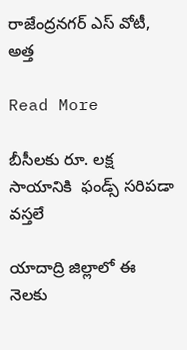రాజేంద్రనగర్ ఎస్ వోటీ, అత్త

Read More

బీసీలకు రూ. లక్ష సాయానికి  ఫండ్స్ సరిపడా వస్తలే

యాదాద్రి జిల్లాలో ఈ నెలకు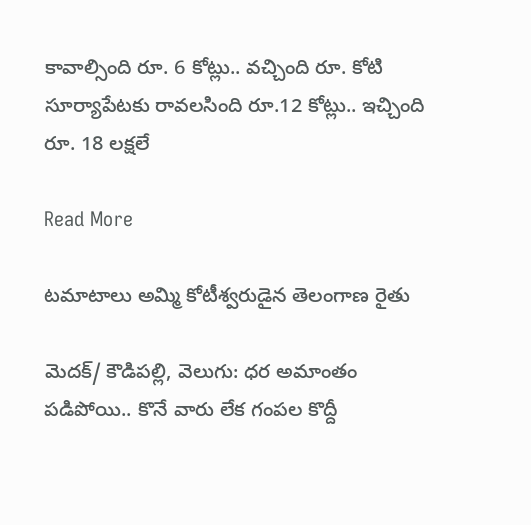కావాల్సింది రూ. 6 కోట్లు.. వచ్చింది రూ. కోటి  సూర్యాపేటకు రావలసింది రూ.12 కోట్లు.. ఇచ్చింది రూ. 18 లక్షలే

Read More

టమాటాలు అమ్మి కోటీశ్వరుడైన తెలంగాణ రైతు

మెదక్/ కౌడిపల్లి, వెలుగు: ధర అమాంతం పడిపోయి.. కొనే వారు లేక గంపల కొద్దీ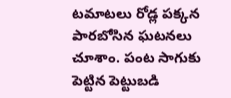టమాటలు రోడ్ల పక్కన పారబోసిన ఘటనలు చూశాం. పంట సాగుకు పెట్టిన పెట్టుబడి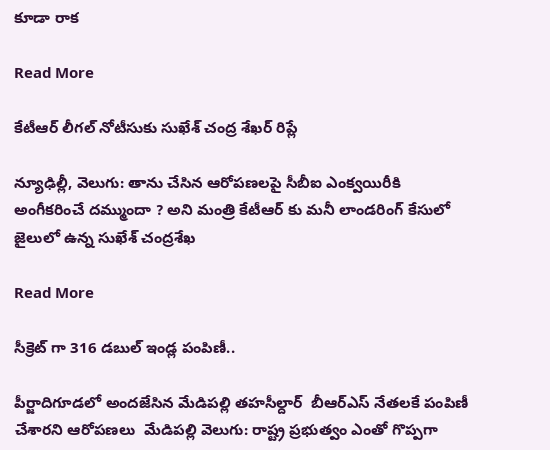కూడా రాక

Read More

కేటీఆర్ లీగల్ నోటీసుకు సుఖేశ్ చంద్ర శేఖర్ రిప్లే

న్యూఢిల్లీ, వెలుగు: తాను చేసిన ఆరోపణలపై సీబీఐ ఎంక్వయిరీకి అంగీకరించే దమ్ముందా ? అని మంత్రి కేటీఆర్ కు మనీ లాండరింగ్ కేసులో జైలులో ఉన్న సుఖేశ్ చంద్రశేఖ

Read More

సీక్రెట్ గా 316 డబుల్ ఇండ్ల పంపిణీ..

పీర్జాదిగూడలో అందజేసిన మేడిపల్లి తహసీల్దార్  బీఆర్ఎస్ నేతలకే పంపిణీ చేశారని ఆరోపణలు  మేడిపల్లి వెలుగు: రాష్ట్ర ప్రభుత్వం ఎంతో గొప్పగా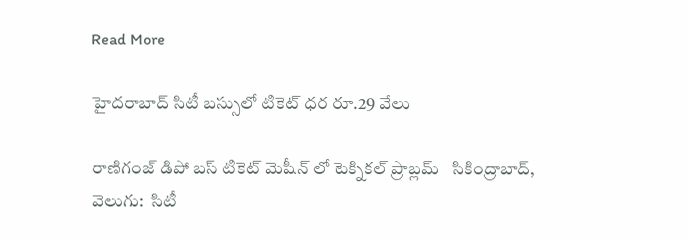Read More

హైదరాబాద్ సిటీ బస్సులో టికెట్ ధర రూ.29 వేలు

రాణిగంజ్ డిపో బస్ టికెట్ మెషీన్ లో టెక్నికల్ ప్రాబ్లమ్   సికింద్రాబాద్, వెలుగు:  సిటీ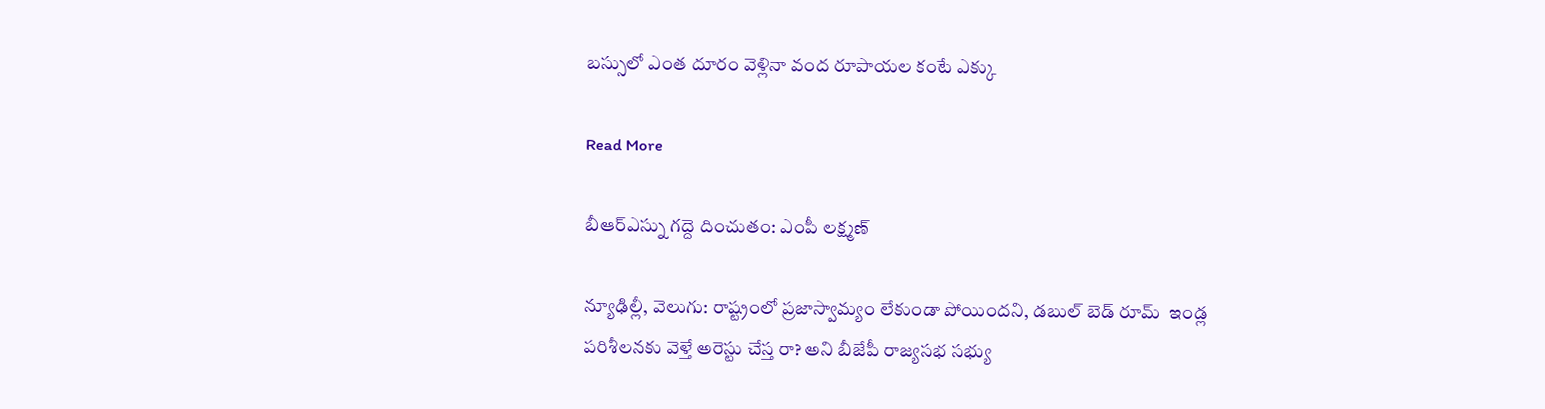బస్సులో ఎంత దూరం వెళ్లినా వంద రూపాయల కంటే ఎక్కు

Read More

బీఆర్ఎస్ను గద్దె దించుతం: ఎంపీ లక్ష్మణ్

న్యూఢిల్లీ, వెలుగు: రాష్ట్రంలో ప్రజాస్వామ్యం లేకుండా పోయిందని, డబుల్ బెడ్ రూమ్  ఇండ్ల పరిశీలనకు వెళ్తే అరెస్టు చేస్త రా? అని బీజేపీ రాజ్యసభ సభ్యు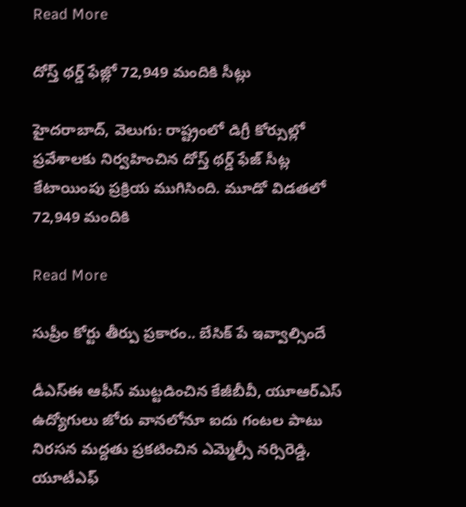Read More

దోస్త్ థర్డ్ ఫేజ్లో 72,949 మందికి సీట్లు

హైదరాబాద్, వెలుగు: రాష్ట్రంలో డిగ్రీ కోర్సుల్లో ప్రవేశాలకు నిర్వహించిన దోస్త్ థర్డ్ ఫేజ్ సీట్ల కేటాయింపు ప్రక్రియ ముగిసింది. మూడో విడతలో 72,949 మందికి

Read More

సుప్రీం కోర్టు తీర్పు ప్రకారం.. బేసిక్ పే ఇవ్వాల్సిందే

డీఎస్ఈ ఆఫీస్ ముట్టడించిన కేజీబీవీ, యూఆర్ఎస్ ఉద్యోగులు జోరు వానలోనూ ఐదు గంటల పాటు నిరసన మద్దతు ప్రకటించిన ఎమ్మెల్సీ నర్సిరెడ్డి, యూటీఎఫ్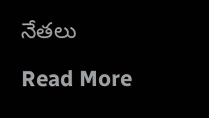నేతలు

Read More